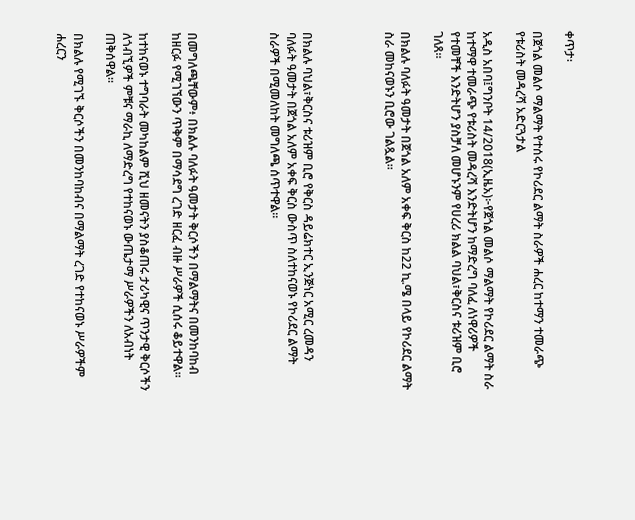ቀጥታ፡

በጀጎል መልሶ ማልማት የተሰሩ የኮሪደር ልማት ስራዎች ሐረር ከተማን ተመራጭ የቱሪስት መዳረሻ አድርጓታል

አዲስ አበባ፤ግንቦት 14/2018(ኢዜአ)፦የጀጎል መልሶ ማልማት የኮሪደር ልማት ስራ ከተማዋ ተመራጭ የቱሪስት መዳረሻ እንድትሆን ከማድረግ ባለፈ ለነዋሪዎች የተመቸች እንድትሆን ያስቻለ መሆኑንም የሀረሪ ክልል ባህል፣ቅርስና ቱሪዝም ቢሮ ገለጸ።

በክልሉ ባለፉት ዓመታት በጀጎል አለም አቀፍ ቅርስ ከ22 ኪ.ሜ በላይ የኮሪደር ልማት ስራ መከናወኑን ቢሮው ገልጿል።




በክልሉ ባህል፣ቅርስና ቱሪዝም ቢሮ የቅርስ ዳይሬክተር ኢንጅነር አሚር ረመዳን ባለፉት ዓመታት በጀጎል አለም አቀፍ ቅርስ ውስጥ ስለተከናወኑ የኮሪደር ልማት ስራዎች በሚመለከት መግለጫ ሰጥተዋል።




በመግለጫቸውም፥ በክልሉ ባለፉት ዓመታት ቅርሶችን በማልማትና በመንከባከብ ከዘርፉ የሚገኘውን ጥቅም በማሳደግ ረገድ ዘርፈ ብዙ ሥራዎች ሲሰሩ ቆይተዋል።

ከተከናወኑ ተግባራት መካከልም ሺህ ዘመናትን ያስቆጠሩ ታሪካዊና ጥንታዊ ቅርሶችን ለጎብኚዎች ምቹና ማራኪ ለማድረግ የተከናወኑ ውጤታማ ሥራዎችን ለአብነት ጠቅሰዋል።

በክልሉ የሚገኙ ቅርሶችን በመንከባከብና በማልማት ረገድ የተከናወኑ ሥራዎችም ሐረርን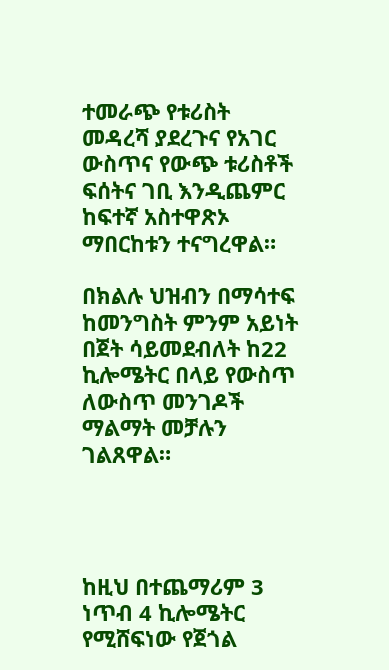ተመራጭ የቱሪስት መዳረሻ ያደረጉና የአገር ውስጥና የውጭ ቱሪስቶች ፍሰትና ገቢ እንዲጨምር ከፍተኛ አስተዋጽኦ ማበርከቱን ተናግረዋል።

በክልሉ ህዝብን በማሳተፍ ከመንግስት ምንም አይነት በጀት ሳይመደብለት ከ22 ኪሎሜትር በላይ የውስጥ ለውስጥ መንገዶች ማልማት መቻሉን ገልጸዋል።




ከዚህ በተጨማሪም 3 ነጥብ 4 ኪሎሜትር የሚሸፍነው የጀጎል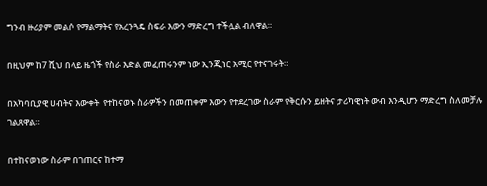ግንብ ዙሪያም መልሶ የማልማትና የአረንጓዴ ስፍራ እውን ማድረግ ተችሏል ብለዋል።

በዚህም ከ7 ሺህ በላይ ዜጎች የስራ እድል መፈጠሩንም ነው ኢንጂነር አሚር የተናገሩት።

በአካባቢያዊ ሀብትና እውቀት  የተከናወኑ ስራዎችን በመጠቀም እውን የተደረገው ስራም የቅርሱን ይዘትና ታሪካዊነት ውብ እንዲሆን ማድረግ ስለመቻሉ ገልጸዋል።

በተከናወነው ስራም በገጠርና ከተማ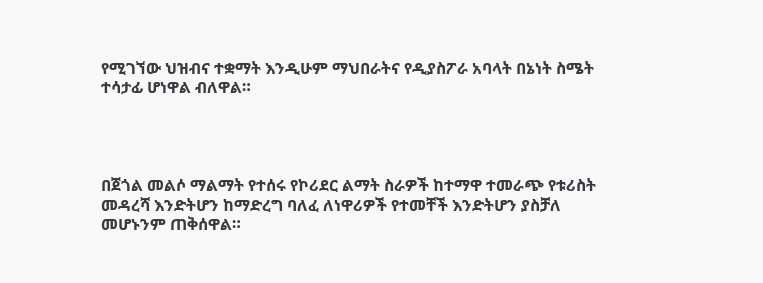የሚገኘው ህዝብና ተቋማት እንዲሁም ማህበራትና የዲያስፖራ አባላት በኔነት ስሜት ተሳታፊ ሆነዋል ብለዋል።




በጀጎል መልሶ ማልማት የተሰሩ የኮሪደር ልማት ስራዎች ከተማዋ ተመራጭ የቱሪስት መዳረሻ እንድትሆን ከማድረግ ባለፈ ለነዋሪዎች የተመቸች እንድትሆን ያስቻለ መሆኑንም ጠቅሰዋል።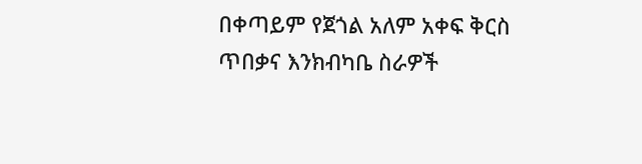በቀጣይም የጀጎል አለም አቀፍ ቅርስ ጥበቃና እንክብካቤ ስራዎች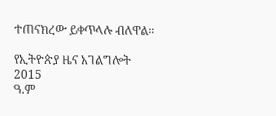ተጠናክረው ይቀጥላሉ ብለዋል።

የኢትዮጵያ ዜና አገልግሎት
2015
ዓ.ም